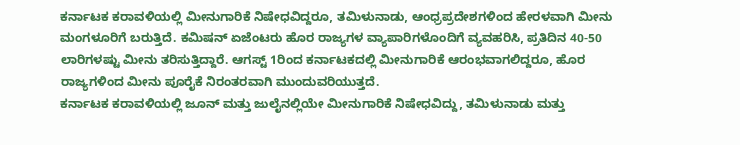ಕರ್ನಾಟಕ ಕರಾವಳಿಯಲ್ಲಿ ಮೀನುಗಾರಿಕೆ ನಿಷೇಧವಿದ್ದರೂ, ತಮಿಳುನಾಡು, ಆಂಧ್ರಪ್ರದೇಶಗಳಿಂದ ಹೇರಳವಾಗಿ ಮೀನು ಮಂಗಳೂರಿಗೆ ಬರುತ್ತಿದೆ. ಕಮಿಷನ್ ಏಜೆಂಟರು ಹೊರ ರಾಜ್ಯಗಳ ವ್ಯಾಪಾರಿಗಳೊಂದಿಗೆ ವ್ಯವಹರಿಸಿ, ಪ್ರತಿದಿನ 40-50 ಲಾರಿಗಳಷ್ಟು ಮೀನು ತರಿಸುತ್ತಿದ್ದಾರೆ. ಆಗಸ್ಟ್ 1ರಿಂದ ಕರ್ನಾಟಕದಲ್ಲಿ ಮೀನುಗಾರಿಕೆ ಆರಂಭವಾಗಲಿದ್ದರೂ, ಹೊರ ರಾಜ್ಯಗಳಿಂದ ಮೀನು ಪೂರೈಕೆ ನಿರಂತರವಾಗಿ ಮುಂದುವರಿಯುತ್ತದೆ.
ಕರ್ನಾಟಕ ಕರಾವಳಿಯಲ್ಲಿ ಜೂನ್ ಮತ್ತು ಜುಲೈನಲ್ಲಿಯೇ ಮೀನುಗಾರಿಕೆ ನಿಷೇಧವಿದ್ದು, ತಮಿಳುನಾಡು ಮತ್ತು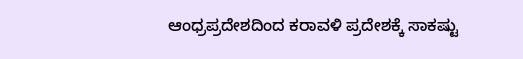ಆಂಧ್ರಪ್ರದೇಶದಿಂದ ಕರಾವಳಿ ಪ್ರದೇಶಕ್ಕೆ ಸಾಕಷ್ಟು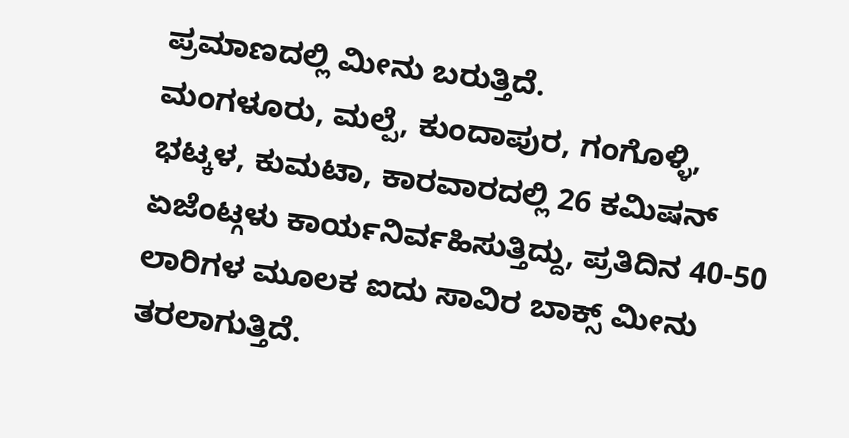ಪ್ರಮಾಣದಲ್ಲಿ ಮೀನು ಬರುತ್ತಿದೆ.
ಮಂಗಳೂರು, ಮಲ್ಪೆ, ಕುಂದಾಪುರ, ಗಂಗೊಳ್ಳಿ, ಭಟ್ಕಳ, ಕುಮಟಾ, ಕಾರವಾರದಲ್ಲಿ 26 ಕಮಿಷನ್ ಏಜೆಂಟ್ಗಳು ಕಾರ್ಯನಿರ್ವಹಿಸುತ್ತಿದ್ದು, ಪ್ರತಿದಿನ 40-50 ಲಾರಿಗಳ ಮೂಲಕ ಐದು ಸಾವಿರ ಬಾಕ್ಸ್ ಮೀನು ತರಲಾಗುತ್ತಿದೆ.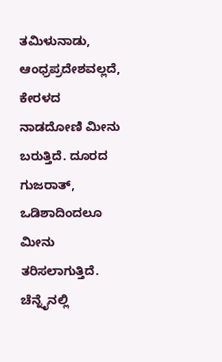ತಮಿಳುನಾಡು, ಆಂಧ್ರಪ್ರದೇಶವಲ್ಲದೆ, ಕೇರಳದ ನಾಡದೋಣಿ ಮೀನು ಬರುತ್ತಿದೆ. ದೂರದ ಗುಜರಾತ್, ಒಡಿಶಾದಿಂದಲೂ ಮೀನು ತರಿಸಲಾಗುತ್ತಿದೆ. ಚೆನ್ನೈನಲ್ಲಿ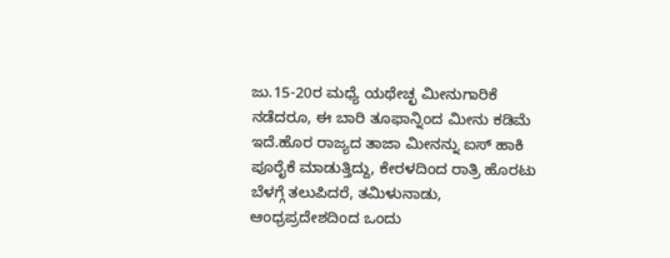ಜು.15-20ರ ಮಧ್ಯೆ ಯಥೇಚ್ಛ ಮೀನುಗಾರಿಕೆ ನಡೆದರೂ, ಈ ಬಾರಿ ತೂಫಾನ್ನಿಂದ ಮೀನು ಕಡಿಮೆ ಇದೆ.ಹೊರ ರಾಜ್ಯದ ತಾಜಾ ಮೀನನ್ನು ಐಸ್ ಹಾಕಿ ಪೂರೈಕೆ ಮಾಡುತ್ತಿದ್ದು, ಕೇರಳದಿಂದ ರಾತ್ರಿ ಹೊರಟು ಬೆಳಗ್ಗೆ ತಲುಪಿದರೆ, ತಮಿಳುನಾಡು, ಆಂಧ್ರಪ್ರದೇಶದಿಂದ ಒಂದು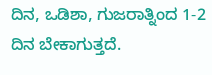ದಿನ, ಒಡಿಶಾ, ಗುಜರಾತ್ನಿಂದ 1-2 ದಿನ ಬೇಕಾಗುತ್ತದೆ.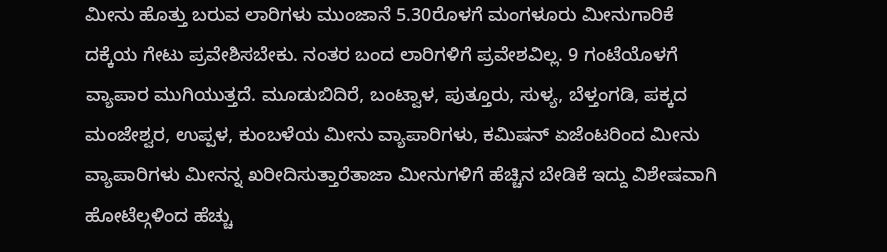ಮೀನು ಹೊತ್ತು ಬರುವ ಲಾರಿಗಳು ಮುಂಜಾನೆ 5.30ರೊಳಗೆ ಮಂಗಳೂರು ಮೀನುಗಾರಿಕೆ ದಕ್ಕೆಯ ಗೇಟು ಪ್ರವೇಶಿಸಬೇಕು. ನಂತರ ಬಂದ ಲಾರಿಗಳಿಗೆ ಪ್ರವೇಶವಿಲ್ಲ. 9 ಗಂಟೆಯೊಳಗೆ ವ್ಯಾಪಾರ ಮುಗಿಯುತ್ತದೆ. ಮೂಡುಬಿದಿರೆ, ಬಂಟ್ವಾಳ, ಪುತ್ತೂರು, ಸುಳ್ಯ, ಬೆಳ್ತಂಗಡಿ, ಪಕ್ಕದ ಮಂಜೇಶ್ವರ, ಉಪ್ಪಳ, ಕುಂಬಳೆಯ ಮೀನು ವ್ಯಾಪಾರಿಗಳು, ಕಮಿಷನ್ ಏಜೆಂಟರಿಂದ ಮೀನು ವ್ಯಾಪಾರಿಗಳು ಮೀನನ್ನ ಖರೀದಿಸುತ್ತಾರೆತಾಜಾ ಮೀನುಗಳಿಗೆ ಹೆಚ್ಚಿನ ಬೇಡಿಕೆ ಇದ್ದು ವಿಶೇಷವಾಗಿ ಹೋಟೆಲ್ಗಳಿಂದ ಹೆಚ್ಚು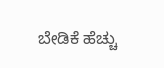ಬೇಡಿಕೆ ಹೆಚ್ಚು